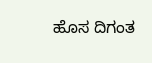ಹೊಸ ದಿಗಂತ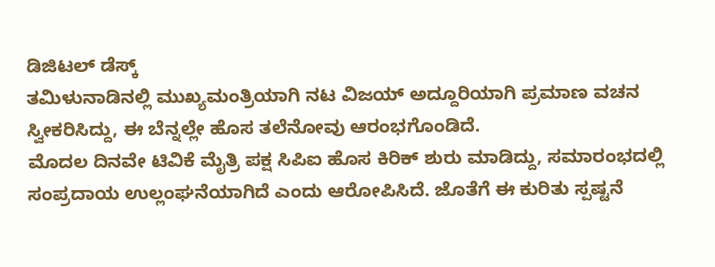ಡಿಜಿಟಲ್ ಡೆಸ್ಕ್
ತಮಿಳುನಾಡಿನಲ್ಲಿ ಮುಖ್ಯಮಂತ್ರಿಯಾಗಿ ನಟ ವಿಜಯ್ ಅದ್ದೂರಿಯಾಗಿ ಪ್ರಮಾಣ ವಚನ ಸ್ವೀಕರಿಸಿದ್ದು, ಈ ಬೆನ್ನಲ್ಲೇ ಹೊಸ ತಲೆನೋವು ಆರಂಭಗೊಂಡಿದೆ.
ಮೊದಲ ದಿನವೇ ಟಿವಿಕೆ ಮೈತ್ರಿ ಪಕ್ಷ ಸಿಪಿಐ ಹೊಸ ಕಿರಿಕ್ ಶುರು ಮಾಡಿದ್ದು, ಸಮಾರಂಭದಲ್ಲಿ ಸಂಪ್ರದಾಯ ಉಲ್ಲಂಘನೆಯಾಗಿದೆ ಎಂದು ಆರೋಪಿಸಿದೆ. ಜೊತೆಗೆ ಈ ಕುರಿತು ಸ್ಪಷ್ಟನೆ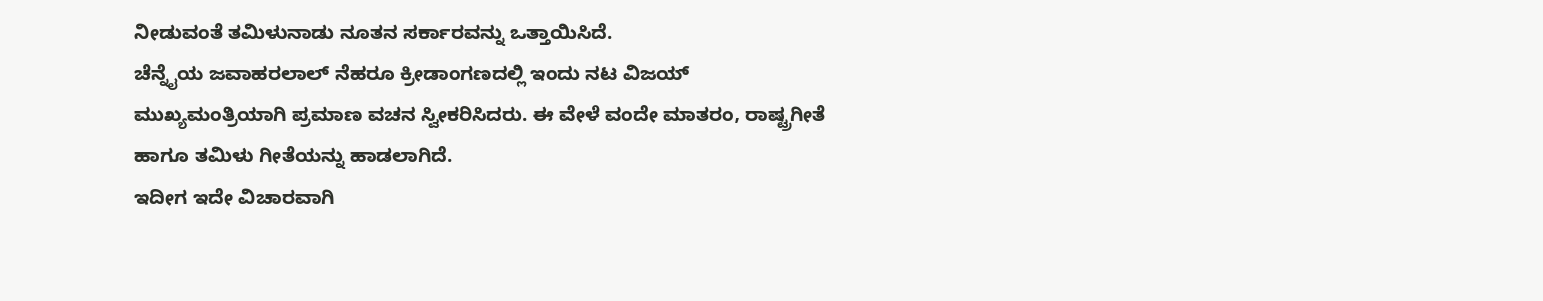ನೀಡುವಂತೆ ತಮಿಳುನಾಡು ನೂತನ ಸರ್ಕಾರವನ್ನು ಒತ್ತಾಯಿಸಿದೆ.
ಚೆನ್ನೈಯ ಜವಾಹರಲಾಲ್ ನೆಹರೂ ಕ್ರೀಡಾಂಗಣದಲ್ಲಿ ಇಂದು ನಟ ವಿಜಯ್ ಮುಖ್ಯಮಂತ್ರಿಯಾಗಿ ಪ್ರಮಾಣ ವಚನ ಸ್ವೀಕರಿಸಿದರು. ಈ ವೇಳೆ ವಂದೇ ಮಾತರಂ, ರಾಷ್ಟ್ರಗೀತೆ ಹಾಗೂ ತಮಿಳು ಗೀತೆಯನ್ನು ಹಾಡಲಾಗಿದೆ.
ಇದೀಗ ಇದೇ ವಿಚಾರವಾಗಿ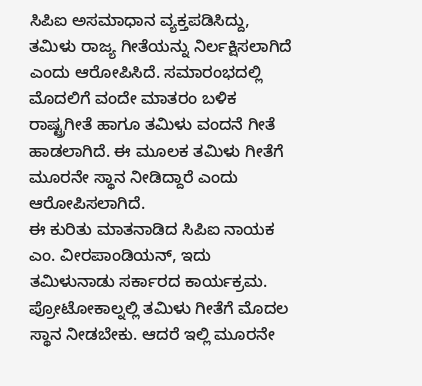ಸಿಪಿಐ ಅಸಮಾಧಾನ ವ್ಯಕ್ತಪಡಿಸಿದ್ದು, ತಮಿಳು ರಾಜ್ಯ ಗೀತೆಯನ್ನು ನಿರ್ಲಕ್ಷಿಸಲಾಗಿದೆ ಎಂದು ಆರೋಪಿಸಿದೆ. ಸಮಾರಂಭದಲ್ಲಿ ಮೊದಲಿಗೆ ವಂದೇ ಮಾತರಂ ಬಳಿಕ ರಾಷ್ಟ್ರಗೀತೆ ಹಾಗೂ ತಮಿಳು ವಂದನೆ ಗೀತೆ ಹಾಡಲಾಗಿದೆ. ಈ ಮೂಲಕ ತಮಿಳು ಗೀತೆಗೆ ಮೂರನೇ ಸ್ಥಾನ ನೀಡಿದ್ದಾರೆ ಎಂದು ಆರೋಪಿಸಲಾಗಿದೆ.
ಈ ಕುರಿತು ಮಾತನಾಡಿದ ಸಿಪಿಐ ನಾಯಕ ಎಂ. ವೀರಪಾಂಡಿಯನ್, ಇದು ತಮಿಳುನಾಡು ಸರ್ಕಾರದ ಕಾರ್ಯಕ್ರಮ. ಪ್ರೋಟೋಕಾಲ್ನಲ್ಲಿ ತಮಿಳು ಗೀತೆಗೆ ಮೊದಲ ಸ್ಥಾನ ನೀಡಬೇಕು. ಆದರೆ ಇಲ್ಲಿ ಮೂರನೇ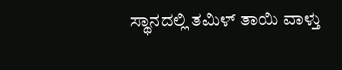ಸ್ಥಾನದಲ್ಲಿ ತಮಿಳ್ ತಾಯಿ ವಾಳ್ತು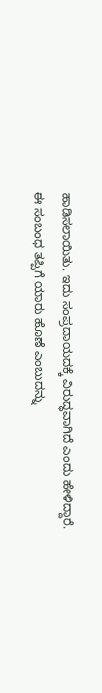ಹಾಡಿಸಲಾಯಿತು. ಇದು ಸಂಪ್ರದಾಯದಕ್ಕೆ ವಿರುದ್ಧವಾಗಿದೆ ಎಂದು ಹೇಳಿದ್ದಾರೆ.
ಈ ಸಂಬಂಧ ತಪ್ಪಿಗೆ ಯಾರು ಹೊಣೆ ಎಂಬುದನ್ನು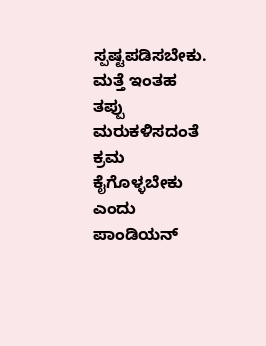ಸ್ಪಷ್ಟಪಡಿಸಬೇಕು. ಮತ್ತೆ ಇಂತಹ ತಪ್ಪು ಮರುಕಳಿಸದಂತೆ ಕ್ರಮ ಕೈಗೊಳ್ಳಬೇಕು ಎಂದು ಪಾಂಡಿಯನ್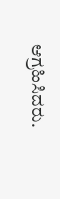ಆಗ್ರಹಿಸಿದರು.